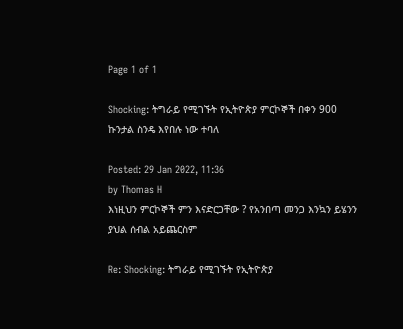Page 1 of 1

Shocking: ትግራይ የሚገኙት የኢትዮጵያ ምርኮኞች በቀን 900 ኩንታል ስንዴ እየበሉ ነው ተባለ

Posted: 29 Jan 2022, 11:36
by Thomas H
እነዚህን ምርኮኞች ምን እናድርጋቸው ? የአንበጣ መንጋ እንኳን ይሄንን ያህል ሰብል አይጨርስም

Re: Shocking: ትግራይ የሚገኙት የኢትዮጵያ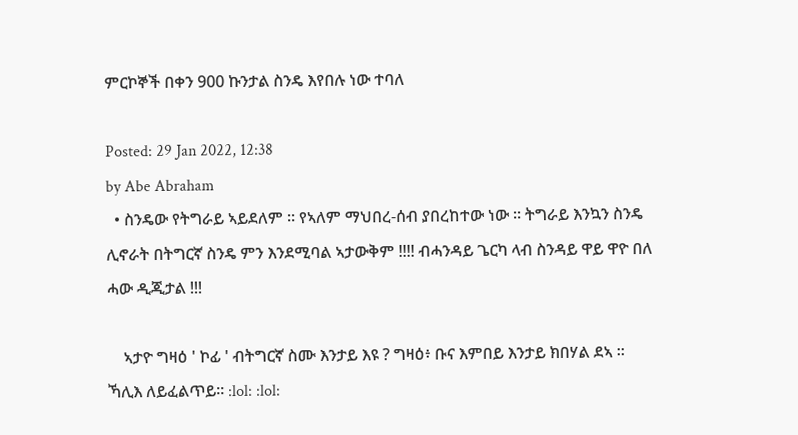ምርኮኞች በቀን 900 ኩንታል ስንዴ እየበሉ ነው ተባለ

Posted: 29 Jan 2022, 12:38
by Abe Abraham
  • ስንዴው የትግራይ ኣይደለም ። የኣለም ማህበረ-ሰብ ያበረከተው ነው ። ትግራይ እንኳን ስንዴ ሊኖራት በትግርኛ ስንዴ ምን እንደሚባል ኣታውቅም !!!! ብሓንዳይ ጌርካ ላብ ስንዳይ ዋይ ዋዮ በለ ሓው ዲጂታል !!!

    ኣታዮ ግዛዕ ' ኮፊ ' ብትግርኛ ስሙ እንታይ እዩ ? ግዛዕ፥ ቡና እምበይ እንታይ ክበሃል ደኣ ። ኻሊእ ለይፈልጥይ። :lol: :lol: